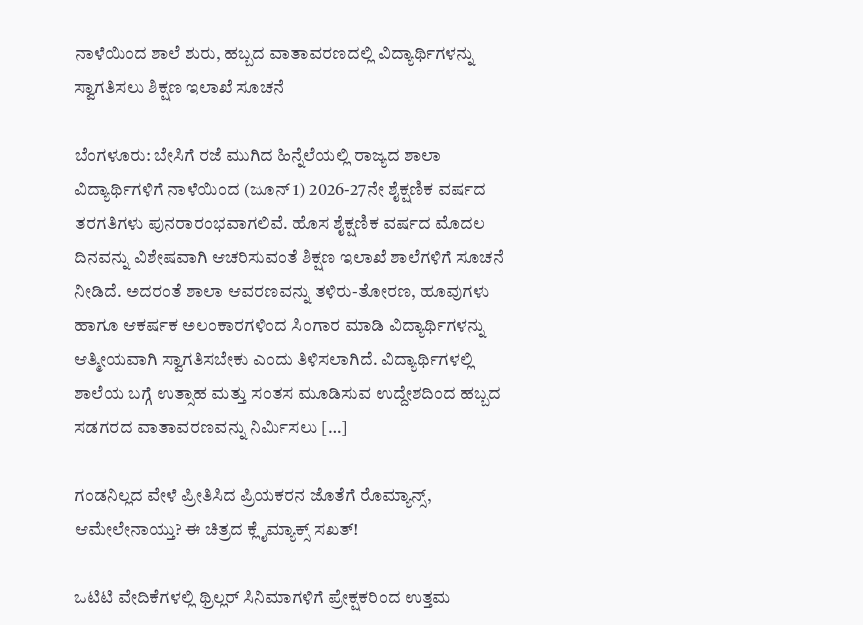ನಾಳೆಯಿಂದ ಶಾಲೆ ಶುರು, ಹಬ್ಬದ ವಾತಾವರಣದಲ್ಲಿ ವಿದ್ಯಾರ್ಥಿಗಳನ್ನು ಸ್ವಾಗತಿಸಲು ಶಿಕ್ಷಣ ಇಲಾಖೆ ಸೂಚನೆ

ಬೆಂಗಳೂರು: ಬೇಸಿಗೆ ರಜೆ ಮುಗಿದ ಹಿನ್ನೆಲೆಯಲ್ಲಿ ರಾಜ್ಯದ ಶಾಲಾ ವಿದ್ಯಾರ್ಥಿಗಳಿಗೆ ನಾಳೆಯಿಂದ (ಜೂನ್ 1) 2026-27ನೇ ಶೈಕ್ಷಣಿಕ ವರ್ಷದ ತರಗತಿಗಳು ಪುನರಾರಂಭವಾಗಲಿವೆ. ಹೊಸ ಶೈಕ್ಷಣಿಕ ವರ್ಷದ ಮೊದಲ ದಿನವನ್ನು ವಿಶೇಷವಾಗಿ ಆಚರಿಸುವಂತೆ ಶಿಕ್ಷಣ ಇಲಾಖೆ ಶಾಲೆಗಳಿಗೆ ಸೂಚನೆ ನೀಡಿದೆ. ಅದರಂತೆ ಶಾಲಾ ಆವರಣವನ್ನು ತಳಿರು-ತೋರಣ, ಹೂವುಗಳು ಹಾಗೂ ಆಕರ್ಷಕ ಅಲಂಕಾರಗಳಿಂದ ಸಿಂಗಾರ ಮಾಡಿ ವಿದ್ಯಾರ್ಥಿಗಳನ್ನು ಆತ್ಮೀಯವಾಗಿ ಸ್ವಾಗತಿಸಬೇಕು ಎಂದು ತಿಳಿಸಲಾಗಿದೆ. ವಿದ್ಯಾರ್ಥಿಗಳಲ್ಲಿ ಶಾಲೆಯ ಬಗ್ಗೆ ಉತ್ಸಾಹ ಮತ್ತು ಸಂತಸ ಮೂಡಿಸುವ ಉದ್ದೇಶದಿಂದ ಹಬ್ಬದ ಸಡಗರದ ವಾತಾವರಣವನ್ನು ನಿರ್ಮಿಸಲು […]

ಗಂಡನಿಲ್ಲದ ವೇಳೆ ಪ್ರೀತಿಸಿದ ಪ್ರಿಯಕರನ ಜೊತೆಗೆ ರೊಮ್ಯಾನ್ಸ್, ಆಮೇಲೇನಾಯ್ತು? ಈ ಚಿತ್ರದ ಕ್ಲೈಮ್ಯಾಕ್ಸ್ ಸಖತ್!

ಒಟಿಟಿ ವೇದಿಕೆಗಳಲ್ಲಿ ಥ್ರಿಲ್ಲರ್ ಸಿನಿಮಾಗಳಿಗೆ ಪ್ರೇಕ್ಷಕರಿಂದ ಉತ್ತಮ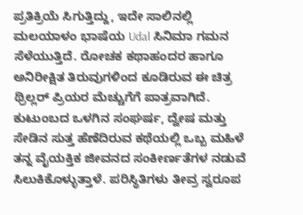ಪ್ರತಿಕ್ರಿಯೆ ಸಿಗುತ್ತಿದ್ದು, ಇದೇ ಸಾಲಿನಲ್ಲಿ ಮಲಯಾಳಂ ಭಾಷೆಯ Udal ಸಿನಿಮಾ ಗಮನ ಸೆಳೆಯುತ್ತಿದೆ. ರೋಚಕ ಕಥಾಹಂದರ ಹಾಗೂ ಅನಿರೀಕ್ಷಿತ ತಿರುವುಗಳಿಂದ ಕೂಡಿರುವ ಈ ಚಿತ್ರ ಥ್ರಿಲ್ಲರ್ ಪ್ರಿಯರ ಮೆಚ್ಚುಗೆಗೆ ಪಾತ್ರವಾಗಿದೆ. ಕುಟುಂಬದ ಒಳಗಿನ ಸಂಘರ್ಷ, ದ್ವೇಷ ಮತ್ತು ಸೇಡಿನ ಸುತ್ತ ಹೆಣೆದಿರುವ ಕಥೆಯಲ್ಲಿ ಒಬ್ಬ ಮಹಿಳೆ ತನ್ನ ವೈಯಕ್ತಿಕ ಜೀವನದ ಸಂಕೀರ್ಣತೆಗಳ ನಡುವೆ ಸಿಲುಕಿಕೊಳ್ಳುತ್ತಾಳೆ. ಪರಿಸ್ಥಿತಿಗಳು ತೀವ್ರ ಸ್ವರೂಪ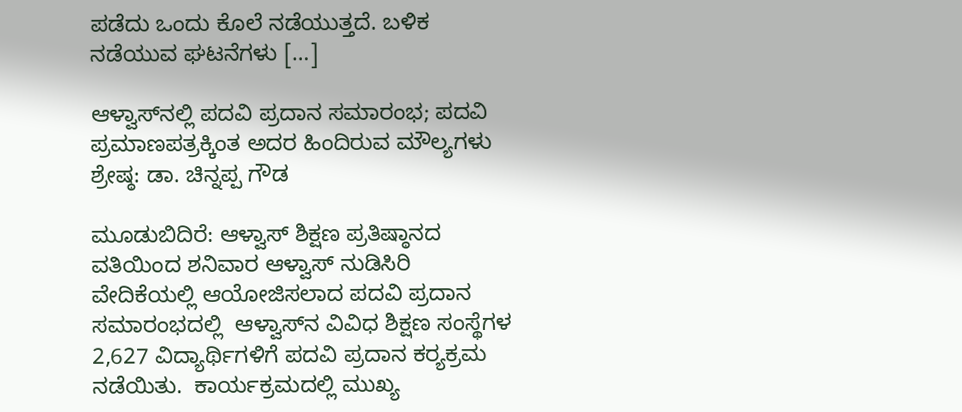ಪಡೆದು ಒಂದು ಕೊಲೆ ನಡೆಯುತ್ತದೆ. ಬಳಿಕ ನಡೆಯುವ ಘಟನೆಗಳು […]

ಆಳ್ವಾಸ್‌ನಲ್ಲಿ ಪದವಿ ಪ್ರದಾನ ಸಮಾರಂಭ; ಪದವಿ ಪ್ರಮಾಣಪತ್ರಕ್ಕಿಂತ ಅದರ ಹಿಂದಿರುವ ಮೌಲ್ಯಗಳು ಶ್ರೇಷ್ಠ: ಡಾ. ಚಿನ್ನಪ್ಪ ಗೌಡ

ಮೂಡುಬಿದಿರೆ: ಆಳ್ವಾಸ್ ಶಿಕ್ಷಣ ಪ್ರತಿಷ್ಠಾನದ ವತಿಯಿಂದ ಶನಿವಾರ ಆಳ್ವಾಸ್ ನುಡಿಸಿರಿ ವೇದಿಕೆಯಲ್ಲಿ ಆಯೋಜಿಸಲಾದ ಪದವಿ ಪ್ರದಾನ ಸಮಾರಂಭದಲ್ಲಿ  ಆಳ್ವಾಸ್‌ನ ವಿವಿಧ ಶಿಕ್ಷಣ ಸಂಸ್ಥೆಗಳ 2,627 ವಿದ್ಯಾರ್ಥಿಗಳಿಗೆ ಪದವಿ ಪ್ರದಾನ ಕರ‍್ಯಕ್ರಮ ನಡೆಯಿತು.  ಕಾರ್ಯಕ್ರಮದಲ್ಲಿ ಮುಖ್ಯ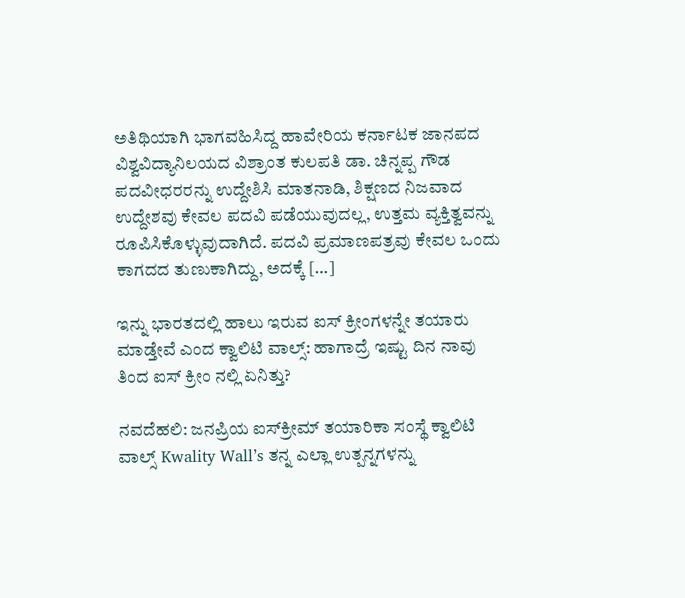ಅತಿಥಿಯಾಗಿ ಭಾಗವಹಿಸಿದ್ದ ಹಾವೇರಿಯ ಕರ್ನಾಟಕ ಜಾನಪದ ವಿಶ್ವವಿದ್ಯಾನಿಲಯದ ವಿಶ್ರಾಂತ ಕುಲಪತಿ ಡಾ. ಚಿನ್ನಪ್ಪ ಗೌಡ ಪದವೀಧರರನ್ನು ಉದ್ದೇಶಿಸಿ ಮಾತನಾಡಿ, ಶಿಕ್ಷಣದ ನಿಜವಾದ ಉದ್ದೇಶವು ಕೇವಲ ಪದವಿ ಪಡೆಯುವುದಲ್ಲ, ಉತ್ತಮ ವ್ಯಕ್ತಿತ್ವವನ್ನು ರೂಪಿಸಿಕೊಳ್ಳುವುದಾಗಿದೆ. ಪದವಿ ಪ್ರಮಾಣಪತ್ರವು ಕೇವಲ ಒಂದು ಕಾಗದದ ತುಣುಕಾಗಿದ್ದು, ಅದಕ್ಕೆ […]

ಇನ್ನು ಭಾರತದಲ್ಲಿ ಹಾಲು ಇರುವ ಐಸ್ ಕ್ರೀಂಗಳನ್ನೇ ತಯಾರು ಮಾಡ್ತೇವೆ ಎಂದ ಕ್ವಾಲಿಟಿ ವಾಲ್ಸ್: ಹಾಗಾದ್ರೆ ಇಷ್ಟು ದಿನ ನಾವು ತಿಂದ ಐಸ್ ಕ್ರೀಂ ನಲ್ಲಿ ಏನಿತ್ತು?

ನವದೆಹಲಿ: ಜನಪ್ರಿಯ ಐಸ್‌ಕ್ರೀಮ್ ತಯಾರಿಕಾ ಸಂಸ್ಥೆ ಕ್ವಾಲಿಟಿ ವಾಲ್ಸ್ Kwality Wall’s ತನ್ನ ಎಲ್ಲಾ ಉತ್ಪನ್ನಗಳನ್ನು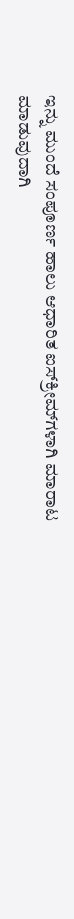ಇನ್ನು ಮುಂದೆ ಸಂಪೂರ್ಣ ಹಾಲು ಆಧಾರಿತ ಐಸ್‌ಕ್ರೀಮ್‌ಗಳಾಗಿ ಮಾರಾಟ ಮಾಡುವುದಾಗಿ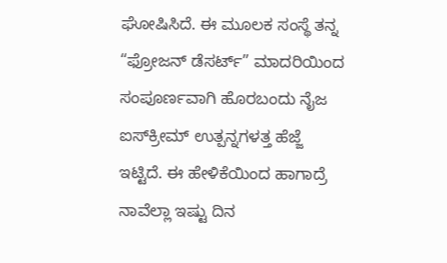ಘೋಷಿಸಿದೆ. ಈ ಮೂಲಕ ಸಂಸ್ಥೆ ತನ್ನ “ಫ್ರೋಜನ್ ಡೆಸರ್ಟ್” ಮಾದರಿಯಿಂದ ಸಂಪೂರ್ಣವಾಗಿ ಹೊರಬಂದು ನೈಜ ಐಸ್‌ಕ್ರೀಮ್ ಉತ್ಪನ್ನಗಳತ್ತ ಹೆಜ್ಜೆ ಇಟ್ಟಿದೆ. ಈ ಹೇಳಿಕೆಯಿಂದ ಹಾಗಾದ್ರೆ ನಾವೆಲ್ಲಾ ಇಷ್ಟು ದಿನ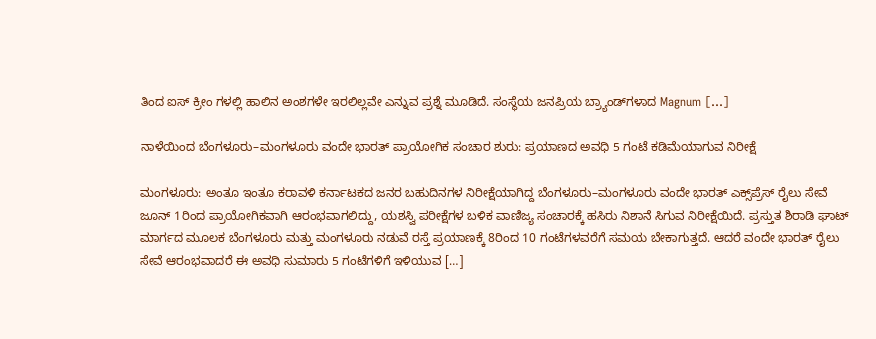ತಿಂದ ಐಸ್ ಕ್ರೀಂ ಗಳಲ್ಲಿ ಹಾಲಿನ ಅಂಶಗಳೇ ಇರಲಿಲ್ಲವೇ ಎನ್ನುವ ಪ್ರಶ್ನೆ ಮೂಡಿದೆ. ಸಂಸ್ಥೆಯ ಜನಪ್ರಿಯ ಬ್ರ್ಯಾಂಡ್‌ಗಳಾದ Magnum […]

ನಾಳೆಯಿಂದ ಬೆಂಗಳೂರು–ಮಂಗಳೂರು ವಂದೇ ಭಾರತ್ ಪ್ರಾಯೋಗಿಕ ಸಂಚಾರ ಶುರು: ಪ್ರಯಾಣದ ಅವಧಿ 5 ಗಂಟೆ ಕಡಿಮೆಯಾಗುವ ನಿರೀಕ್ಷೆ

ಮಂಗಳೂರು: ಅಂತೂ ಇಂತೂ ಕರಾವಳಿ ಕರ್ನಾಟಕದ ಜನರ ಬಹುದಿನಗಳ ನಿರೀಕ್ಷೆಯಾಗಿದ್ದ ಬೆಂಗಳೂರು–ಮಂಗಳೂರು ವಂದೇ ಭಾರತ್ ಎಕ್ಸ್‌ಪ್ರೆಸ್ ರೈಲು ಸೇವೆ ಜೂನ್ 1ರಿಂದ ಪ್ರಾಯೋಗಿಕವಾಗಿ ಆರಂಭವಾಗಲಿದ್ದು, ಯಶಸ್ವಿ ಪರೀಕ್ಷೆಗಳ ಬಳಿಕ ವಾಣಿಜ್ಯ ಸಂಚಾರಕ್ಕೆ ಹಸಿರು ನಿಶಾನೆ ಸಿಗುವ ನಿರೀಕ್ಷೆಯಿದೆ. ಪ್ರಸ್ತುತ ಶಿರಾಡಿ ಘಾಟ್ ಮಾರ್ಗದ ಮೂಲಕ ಬೆಂಗಳೂರು ಮತ್ತು ಮಂಗಳೂರು ನಡುವೆ ರಸ್ತೆ ಪ್ರಯಾಣಕ್ಕೆ 8ರಿಂದ 10 ಗಂಟೆಗಳವರೆಗೆ ಸಮಯ ಬೇಕಾಗುತ್ತದೆ. ಆದರೆ ವಂದೇ ಭಾರತ್ ರೈಲು ಸೇವೆ ಆರಂಭವಾದರೆ ಈ ಅವಧಿ ಸುಮಾರು 5 ಗಂಟೆಗಳಿಗೆ ಇಳಿಯುವ […]